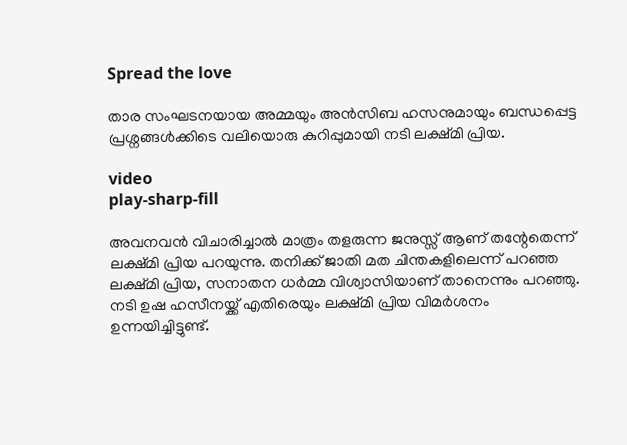Spread the love

താര സംഘടനയായ അമ്മയും അൻസിബ ഹസനുമായും ബന്ധപ്പെട്ട പ്രശ്നങ്ങള്‍ക്കിടെ വലിയൊരു കുറിപ്പുമായി നടി ലക്ഷ്മി പ്രിയ.

video
play-sharp-fill

അവനവൻ വിചാരിച്ചാല്‍ മാത്രം തളരുന്ന ജനുസ്സ് ആണ് തന്റേതെന്ന് ലക്ഷ്മി പ്രിയ പറയുന്നു. തനിക്ക് ജാതി മത ചിന്തകളിലെന്ന് പറഞ്ഞ ലക്ഷ്മി പ്രിയ, സനാതന ധർമ്മ വിശ്വാസിയാണ് താനെന്നും പറഞ്ഞു. നടി ഉഷ ഹസീനയ്ക്ക് എതിരെയും ലക്ഷ്മി പ്രിയ വിമർശനം ഉന്നയിച്ചിട്ടുണ്ട്.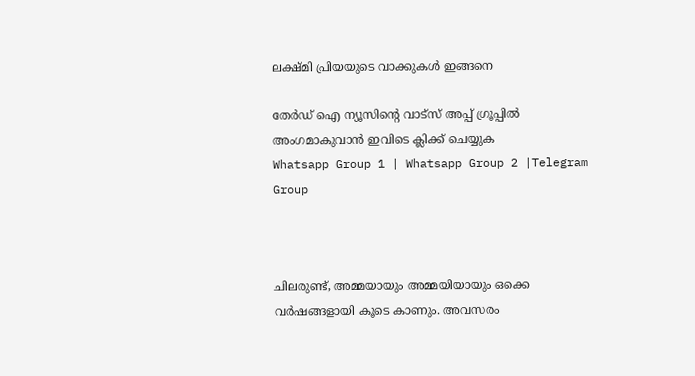ലക്ഷ്മി പ്രിയയുടെ വാക്കുകള്‍ ഇങ്ങനെ

തേർഡ് ഐ ന്യൂസിന്റെ വാട്സ് അപ്പ് ഗ്രൂപ്പിൽ അംഗമാകുവാൻ ഇവിടെ ക്ലിക്ക് ചെയ്യുക
Whatsapp Group 1 | Whatsapp Group 2 |Telegram Group



ചിലരുണ്ട്, അമ്മയായും അമ്മയിയായും ഒക്കെ വർഷങ്ങളായി കൂടെ കാണും. അവസരം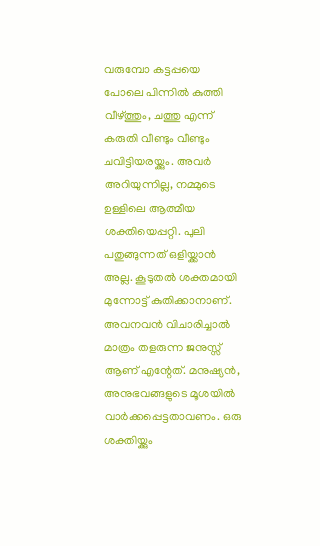വരുമ്പോ കട്ടപ്പയെ പോലെ പിന്നില്‍ കുത്തി വീഴ്ത്തും, ചത്തു എന്ന് കരുതി വീണ്ടും വീണ്ടും ചവിട്ടിയരയ്ക്കും. അവർ അറിയുന്നില്ല, നമ്മുടെ ഉള്ളിലെ ആത്മീയ ശക്തിയെപ്പറ്റി. പുലി പതുങ്ങുന്നത് ഒളിയ്ക്കാൻ അല്ല. കൂടുതല്‍ ശക്തമായി മുന്നോട്ട് കുതിക്കാനാണ്. അവനവൻ വിചാരിച്ചാല്‍ മാത്രം തളരുന്ന ജനുസ്സ് ആണ് എന്റേത്. മനുഷ്യൻ, അനുഭവങ്ങളുടെ മൂശയില്‍ വാർക്കപ്പെട്ടതാവണം. ഒരു ശക്തിയ്ക്കും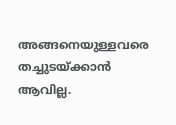അങ്ങനെയുള്ളവരെ തച്ചുടയ്ക്കാൻ ആവില്ല.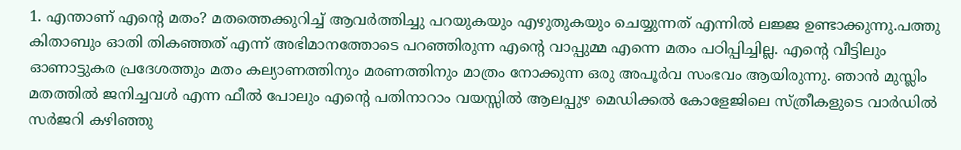1. എന്താണ് എന്റെ മതം? മതത്തെക്കുറിച്ച്‌ ആവർത്തിച്ചു പറയുകയും എഴുതുകയും ചെയ്യുന്നത് എന്നില്‍ ലജ്ജ ഉണ്ടാക്കുന്നു.പത്തു കിതാബും ഓതി തികഞ്ഞത് എന്ന് അഭിമാനത്തോടെ പറഞ്ഞിരുന്ന എന്റെ വാപ്പുമ്മ എന്നെ മതം പഠിപ്പിച്ചില്ല. എന്റെ വീട്ടിലും ഓണാട്ടുകര പ്രദേശത്തും മതം കല്യാണത്തിനും മരണത്തിനും മാത്രം നോക്കുന്ന ഒരു അപൂർവ സംഭവം ആയിരുന്നു. ഞാൻ മുസ്ലിം മതത്തില്‍ ജനിച്ചവള്‍ എന്ന ഫീല്‍ പോലും എന്റെ പതിനാറാം വയസ്സില്‍ ആലപ്പുഴ മെഡിക്കല്‍ കോളേജിലെ സ്ത്രീകളുടെ വാർഡില്‍ സർജറി കഴിഞ്ഞു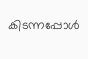കിടന്നപ്പോള്‍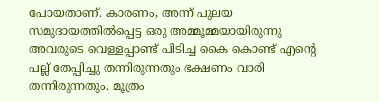പോയതാണ്. കാരണം, അന്ന് പുലയ സമുദായത്തില്‍പ്പെട്ട ഒരു അമ്മൂമ്മയായിരുന്നു അവരുടെ വെള്ളപ്പാണ്ട് പിടിച്ച കൈ കൊണ്ട് എന്റെ പല്ല് തേപ്പിച്ചു തന്നിരുന്നതും ഭക്ഷണം വാരി തന്നിരുന്നതും. മൂത്രം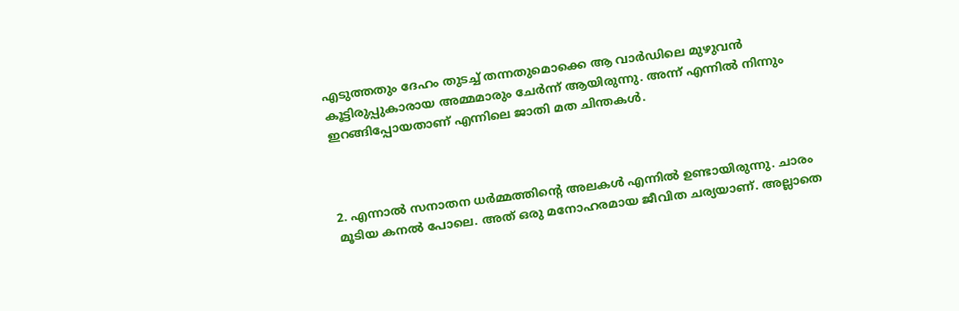എടുത്തതും ദേഹം തുടച്ച്‌ തന്നതുമൊക്കെ ആ വാർഡിലെ മുഴുവൻ കൂട്ടിരുപ്പുകാരായ അമ്മമാരും ചേർന്ന് ആയിരുന്നു. അന്ന് എന്നില്‍ നിന്നും ഇറങ്ങിപ്പോയതാണ് എന്നിലെ ജാതി മത ചിന്തകള്‍.



2. എന്നാല്‍ സനാതന ധർമ്മത്തിന്റെ അലകള്‍ എന്നില്‍ ഉണ്ടായിരുന്നു. ചാരം മൂടിയ കനല്‍ പോലെ. അത് ഒരു മനോഹരമായ ജീവിത ചര്യയാണ്. അല്ലാതെ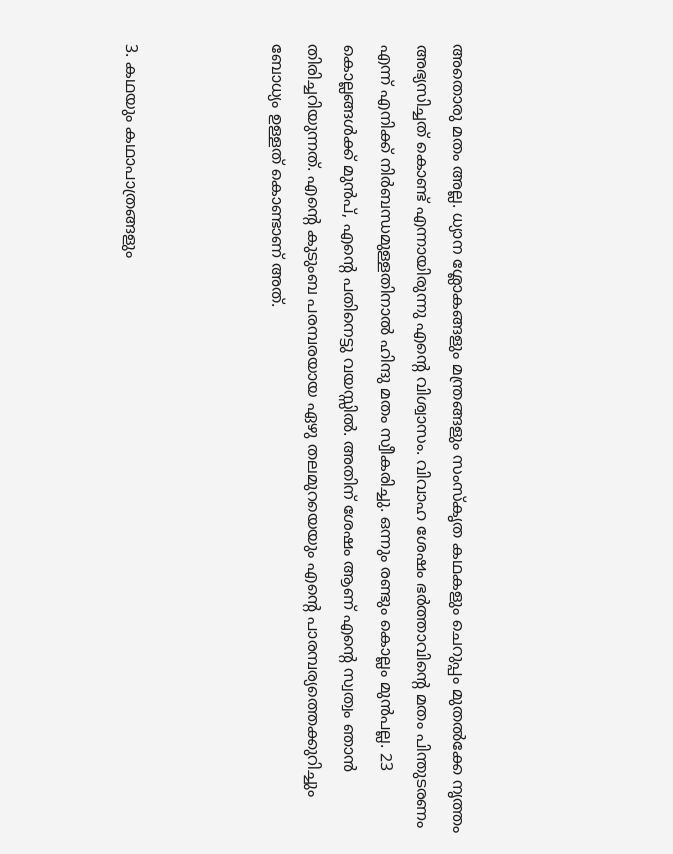അതൊരു മതം അല്ല. ധ്യാന ശ്ലോകങ്ങളും മന്ത്രങ്ങളും സംസ്‌കൃത കഥകളും ചെറുപ്പം മുതല്‍ക്കേ നൃത്തം അഭ്യസിച്ചത് കൊണ്ട് എന്നായിരുന്നു എന്റെ വിശ്വാസം. വിവാഹ ശേഷം ഭർത്താവിന്റെ മതം പിന്തുടരണം എന്ന് എനിക്ക് നിർബന്ധമുള്ളതിനാല്‍ ഹിന്ദു മതം സ്വീകരിച്ചു. ഒന്നും രണ്ടും കൊല്ലം മുൻപല്ല. 23 കൊല്ലങ്ങള്‍ക്ക് മുൻപ്, എന്റെ പതിനെട്ടു വയസ്സില്‍. അതിന് ശേഷം ആണ് എന്റെ സ്വത്വം ഞാൻ തിരിച്ചറിയുന്നത്. എന്റെ കുടുംബ പരമ്പരയായ ഏഴു തലമുറയെയും എന്റെ പാരമ്പര്യത്തെക്കുറിച്ചും ബോധ്യം ഉള്ളത് കൊണ്ടാണ് അത്.



3. കഥയും കഥാപാത്രങ്ങളും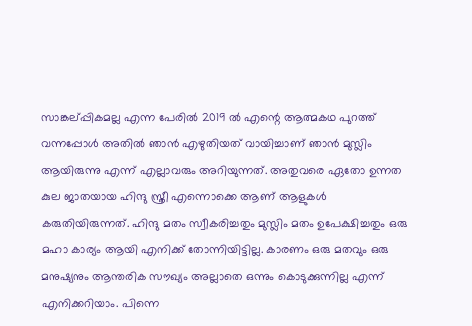സാങ്കല്പ്പികമല്ല എന്ന പേരില്‍ 2019 ല്‍ എന്റെ ആത്മകഥ പുറത്ത് വന്നപ്പോള്‍ അതില്‍ ഞാൻ എഴുതിയത് വായിച്ചാണ് ഞാൻ മുസ്ലിം ആയിരുന്നു എന്ന് എല്ലാവരും അറിയുന്നത്. അതുവരെ ഏതോ ഉന്നത കുല ജാതയായ ഹിന്ദു സ്ത്രീ എന്നൊക്കെ ആണ് ആളുകള്‍ കരുതിയിരുന്നത്. ഹിന്ദു മതം സ്വീകരിച്ചതും മുസ്ലിം മതം ഉപേക്ഷിച്ചതും ഒരു മഹാ കാര്യം ആയി എനിക്ക് തോന്നിയിട്ടില്ല. കാരണം ഒരു മതവും ഒരു മനുഷ്യനും ആന്തരിക സൗഖ്യം അല്ലാതെ ഒന്നും കൊടുക്കുന്നില്ല എന്ന് എനിക്കറിയാം. പിന്നെ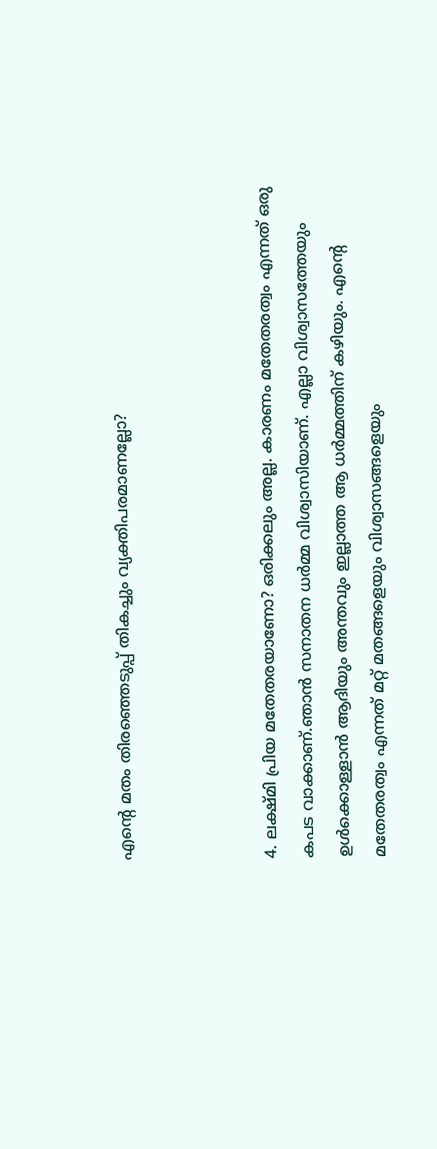എന്റെ മതം തിരഞ്ഞെടുപ്പ് തികച്ചും വ്യക്തിപരമാണല്ലോ?



4. ലക്ഷ്മി പ്രിയ മതേതരയാണോ? ഒരിക്കലും അല്ല. കാരണം മതേതരത്വം എന്നത് ഒരു കപട വാക്കാണ്.ഞാൻ സനാതന ധർമ്മ വിശ്വാസിയാണ്. എല്ലാ വിശ്വാസത്തേയും ഉള്‍ക്കൊള്ളാൻ ആദിയും അന്തവും ഇല്ലാത്ത ആ ധർമ്മത്തിന് കഴിയും. എന്റെ മതേതരത്വം എന്നത് മറ്റ് മതങ്ങളെയും വിശ്വാസങ്ങളെയും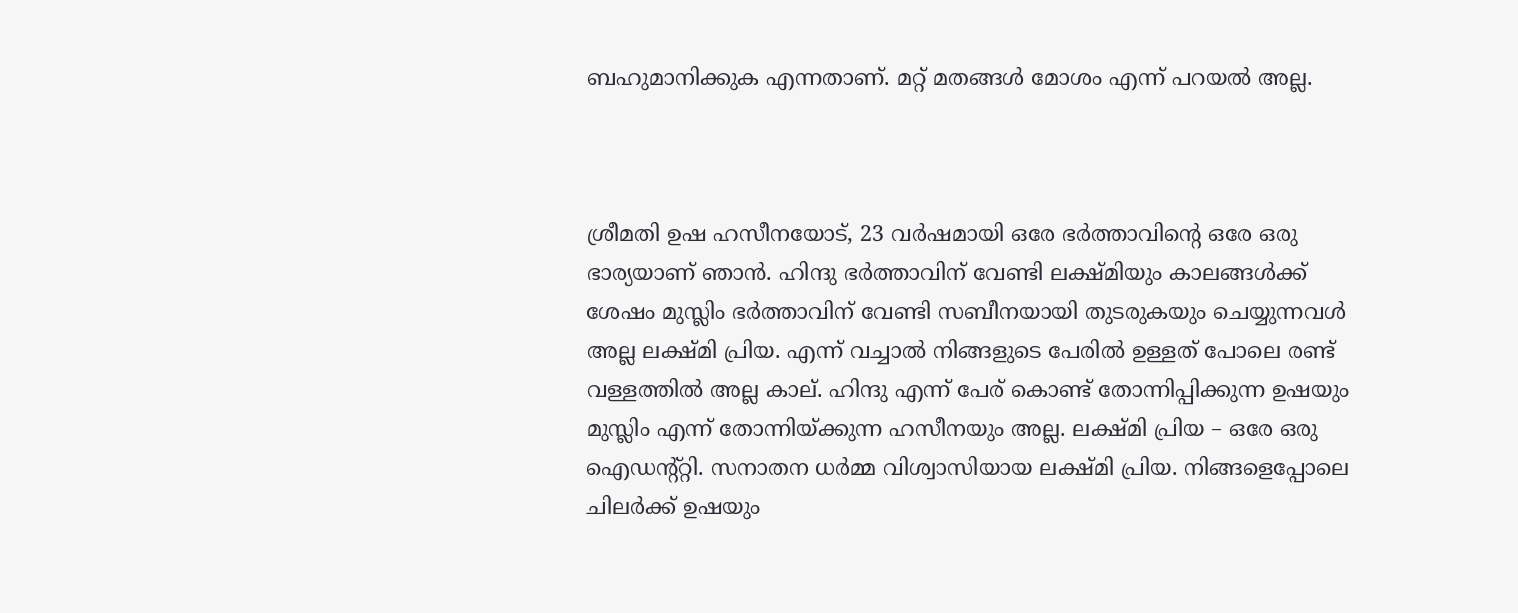ബഹുമാനിക്കുക എന്നതാണ്. മറ്റ് മതങ്ങള്‍ മോശം എന്ന് പറയല്‍ അല്ല.



ശ്രീമതി ഉഷ ഹസീനയോട്, 23 വർഷമായി ഒരേ ഭർത്താവിന്റെ ഒരേ ഒരു ഭാര്യയാണ് ഞാൻ. ഹിന്ദു ഭർത്താവിന് വേണ്ടി ലക്ഷ്മിയും കാലങ്ങള്‍ക്ക് ശേഷം മുസ്ലിം ഭർത്താവിന് വേണ്ടി സബീനയായി തുടരുകയും ചെയ്യുന്നവള്‍ അല്ല ലക്ഷ്മി പ്രിയ. എന്ന് വച്ചാല്‍ നിങ്ങളുടെ പേരില്‍ ഉള്ളത് പോലെ രണ്ട് വള്ളത്തില്‍ അല്ല കാല്. ഹിന്ദു എന്ന് പേര് കൊണ്ട് തോന്നിപ്പിക്കുന്ന ഉഷയും മുസ്ലിം എന്ന് തോന്നിയ്ക്കുന്ന ഹസീനയും അല്ല. ലക്ഷ്മി പ്രിയ – ഒരേ ഒരു ഐഡന്റ്റ്റി. സനാതന ധർമ്മ വിശ്വാസിയായ ലക്ഷ്മി പ്രിയ. നിങ്ങളെപ്പോലെ ചിലർക്ക് ഉഷയും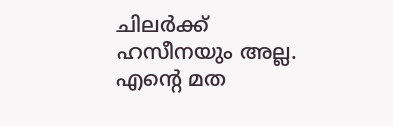ചിലർക്ക് ഹസീനയും അല്ല. എന്റെ മത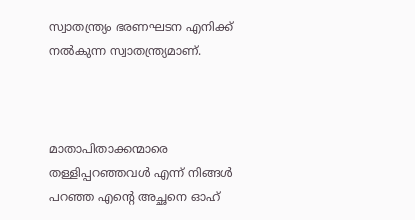സ്വാതന്ത്ര്യം ഭരണഘടന എനിക്ക് നല്‍കുന്ന സ്വാതന്ത്ര്യമാണ്.



മാതാപിതാക്കന്മാരെ തള്ളിപ്പറഞ്ഞവള്‍ എന്ന് നിങ്ങള്‍ പറഞ്ഞ എന്റെ അച്ഛനെ ഓഹ്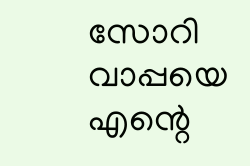സോറി വാപ്പയെ എന്റെ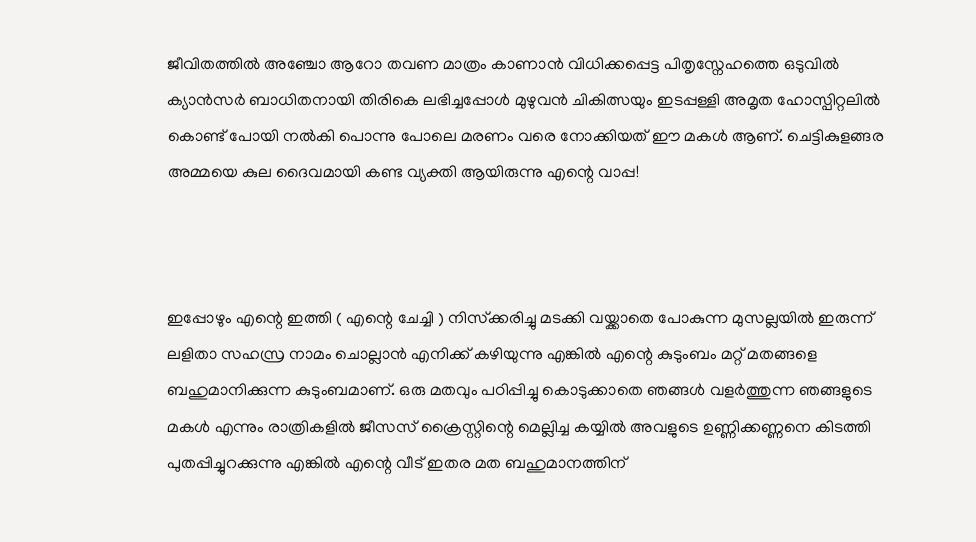ജീവിതത്തില്‍ അഞ്ചോ ആറോ തവണ മാത്രം കാണാൻ വിധിക്കപ്പെട്ട പിതൃസ്നേഹത്തെ ഒടുവില്‍ ക്യാൻസർ ബാധിതനായി തിരികെ ലഭിച്ചപ്പോള്‍ മുഴുവൻ ചികിത്സയും ഇടപ്പള്ളി അമൃത ഹോസ്പിറ്റലില്‍ കൊണ്ട് പോയി നല്‍കി പൊന്നു പോലെ മരണം വരെ നോക്കിയത് ഈ മകള്‍ ആണ്. ചെട്ടികുളങ്ങര അമ്മയെ കുല ദൈവമായി കണ്ട വ്യക്തി ആയിരുന്നു എന്റെ വാപ്പ!



ഇപ്പോഴും എന്റെ ഇത്തി ( എന്റെ ചേച്ചി ) നിസ്‌ക്കരിച്ചു മടക്കി വയ്ക്കാതെ പോകുന്ന മുസല്ലയില്‍ ഇരുന്ന് ലളിതാ സഹസ്ര നാമം ചൊല്ലാൻ എനിക്ക് കഴിയുന്നു എങ്കില്‍ എന്റെ കുടുംബം മറ്റ് മതങ്ങളെ ബഹുമാനിക്കുന്ന കുടുംബമാണ്. ഒരു മതവും പഠിപ്പിച്ചു കൊടുക്കാതെ ഞങ്ങള്‍ വളർത്തുന്ന ഞങ്ങളുടെ മകള്‍ എന്നും രാത്രികളില്‍ ജീസസ് ക്രൈസ്റ്റിന്റെ മെല്ലിച്ച കയ്യില്‍ അവളുടെ ഉണ്ണിക്കണ്ണനെ കിടത്തി പുതപ്പിച്ചുറക്കുന്നു എങ്കില്‍ എന്റെ വീട് ഇതര മത ബഹുമാനത്തിന്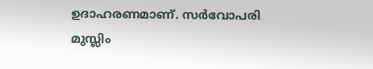ഉദാഹരണമാണ്. സർവോപരി മുസ്ലിം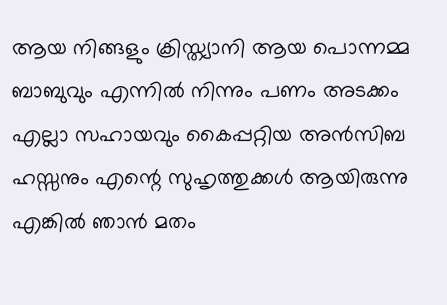ആയ നിങ്ങളും ക്രിസ്ത്യാനി ആയ പൊന്നമ്മ ബാബുവും എന്നില്‍ നിന്നും പണം അടക്കം എല്ലാ സഹായവും കൈപ്പറ്റിയ അൻസിബ ഹസ്സനും എന്റെ സുഹൃത്തുക്കള്‍ ആയിരുന്നു എങ്കില്‍ ഞാൻ മതം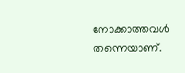നോക്കാത്തവള്‍ തന്നെയാണ്.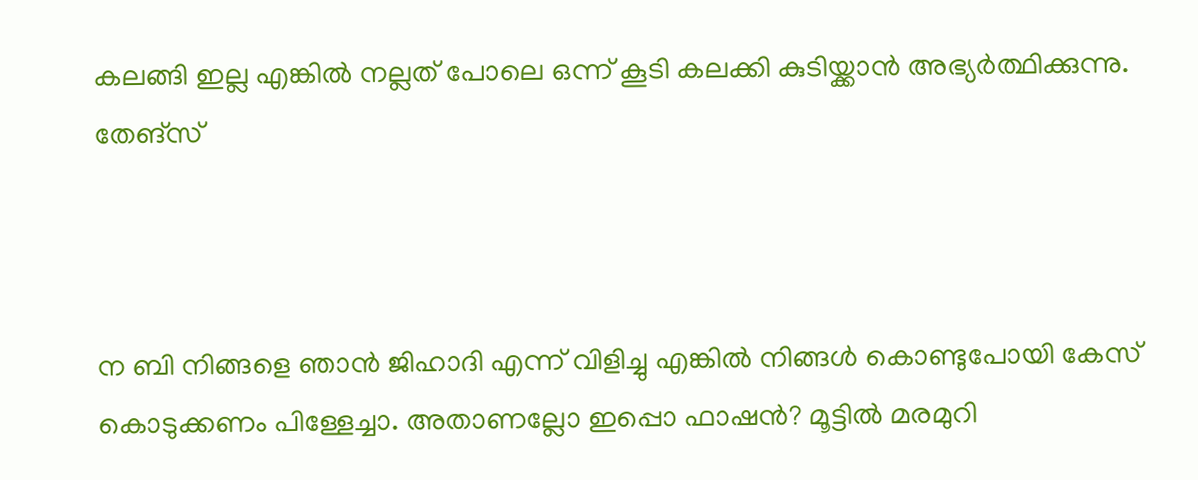കലങ്ങി ഇല്ല എങ്കില്‍ നല്ലത് പോലെ ഒന്ന് കൂടി കലക്കി കുടിയ്ക്കാൻ അഭ്യർത്ഥിക്കുന്നു. തേങ്സ്



ന ബി നിങ്ങളെ ഞാൻ ജിഹാദി എന്ന് വിളിച്ചു എങ്കില്‍ നിങ്ങള്‍ കൊണ്ടുപോയി കേസ് കൊടുക്കണം പിള്ളേച്ചാ. അതാണല്ലോ ഇപ്പൊ ഫാഷൻ? മൂട്ടില്‍ മരമുറി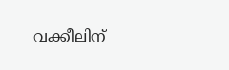വക്കീലിന്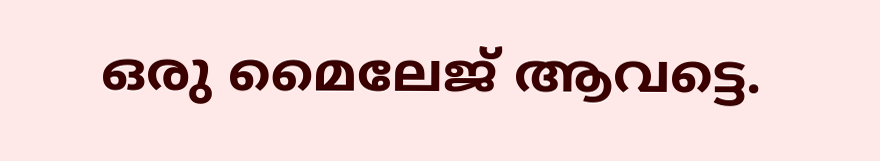ഒരു മൈലേജ് ആവട്ടെ.